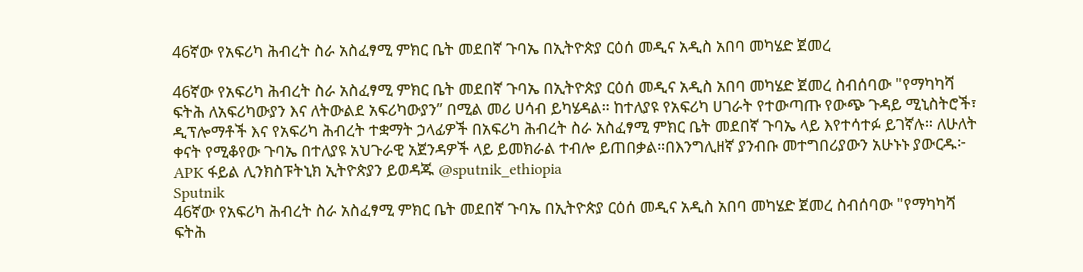46ኛው የአፍሪካ ሕብረት ስራ አስፈፃሚ ምክር ቤት መደበኛ ጉባኤ በኢትዮጵያ ርዕሰ መዲና አዲስ አበባ መካሄድ ጀመረ

46ኛው የአፍሪካ ሕብረት ስራ አስፈፃሚ ምክር ቤት መደበኛ ጉባኤ በኢትዮጵያ ርዕሰ መዲና አዲስ አበባ መካሄድ ጀመረ ስብሰባው "የማካካሻ ፍትሕ ለአፍሪካውያን እና ለትውልደ አፍሪካውያን” በሚል መሪ ሀሳብ ይካሄዳል። ከተለያዩ የአፍሪካ ሀገራት የተውጣጡ የውጭ ጉዳይ ሚኒስትሮች፣ ዲፕሎማቶች እና የአፍሪካ ሕብረት ተቋማት ኃላፊዎች በአፍሪካ ሕብረት ስራ አስፈፃሚ ምክር ቤት መደበኛ ጉባኤ ላይ እየተሳተፉ ይገኛሉ። ለሁለት ቀናት የሚቆየው ጉባኤ በተለያዩ አህጉራዊ አጀንዳዎች ላይ ይመክራል ተብሎ ይጠበቃል።በእንግሊዘኛ ያንብቡ መተግበሪያውን አሁኑኑ ያውርዱ፦ APK ፋይል ሊንክስፑትኒክ ኢትዮጵያን ይወዳጁ @sputnik_ethiopia
Sputnik
46ኛው የአፍሪካ ሕብረት ስራ አስፈፃሚ ምክር ቤት መደበኛ ጉባኤ በኢትዮጵያ ርዕሰ መዲና አዲስ አበባ መካሄድ ጀመረ ስብሰባው "የማካካሻ ፍትሕ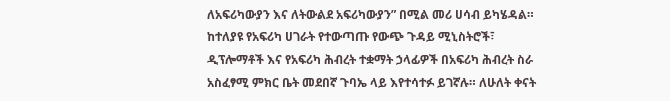ለአፍሪካውያን እና ለትውልደ አፍሪካውያን” በሚል መሪ ሀሳብ ይካሄዳል። ከተለያዩ የአፍሪካ ሀገራት የተውጣጡ የውጭ ጉዳይ ሚኒስትሮች፣ ዲፕሎማቶች እና የአፍሪካ ሕብረት ተቋማት ኃላፊዎች በአፍሪካ ሕብረት ስራ አስፈፃሚ ምክር ቤት መደበኛ ጉባኤ ላይ እየተሳተፉ ይገኛሉ። ለሁለት ቀናት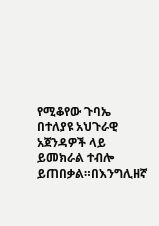የሚቆየው ጉባኤ በተለያዩ አህጉራዊ አጀንዳዎች ላይ ይመክራል ተብሎ ይጠበቃል።በእንግሊዘኛ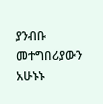ያንብቡ መተግበሪያውን አሁኑኑ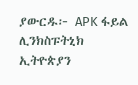ያውርዱ፦ APK ፋይል ሊንክስፑትኒክ ኢትዮጵያን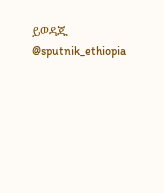ይወዳጁ @sputnik_ethiopia